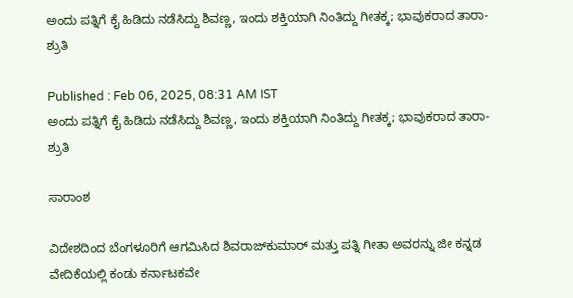ಅಂದು ಪತ್ನಿಗೆ ಕೈ ಹಿಡಿದು ನಡೆಸಿದ್ದು ಶಿವಣ್ಣ, ಇಂದು ಶಕ್ತಿಯಾಗಿ ನಿಂತಿದ್ದು ಗೀತಕ್ಕ; ಭಾವುಕರಾದ ತಾರಾ- ಶ್ರುತಿ

Published : Feb 06, 2025, 08:31 AM IST
ಅಂದು ಪತ್ನಿಗೆ ಕೈ ಹಿಡಿದು ನಡೆಸಿದ್ದು ಶಿವಣ್ಣ, ಇಂದು ಶಕ್ತಿಯಾಗಿ ನಿಂತಿದ್ದು ಗೀತಕ್ಕ; ಭಾವುಕರಾದ ತಾರಾ- ಶ್ರುತಿ

ಸಾರಾಂಶ

ವಿದೇಶದಿಂದ ಬೆಂಗಳೂರಿಗೆ ಆಗಮಿಸಿದ ಶಿವರಾಜ್‌ಕುಮಾರ್ ಮತ್ತು ಪತ್ನಿ ಗೀತಾ ಅವರನ್ನು ಜೀ ಕನ್ನಡ ವೇದಿಕೆಯಲ್ಲಿ ಕಂಡು ಕರ್ನಾಟಕವೇ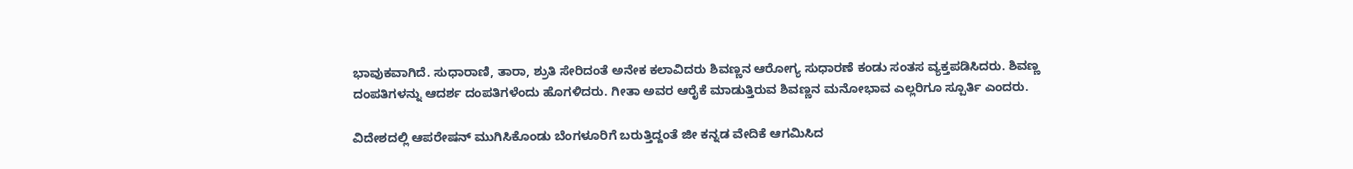ಭಾವುಕವಾಗಿದೆ. ಸುಧಾರಾಣಿ, ತಾರಾ, ಶ್ರುತಿ ಸೇರಿದಂತೆ ಅನೇಕ ಕಲಾವಿದರು ಶಿವಣ್ಣನ ಆರೋಗ್ಯ ಸುಧಾರಣೆ ಕಂಡು ಸಂತಸ ವ್ಯಕ್ತಪಡಿಸಿದರು. ಶಿವಣ್ಣ ದಂಪತಿಗಳನ್ನು ಆದರ್ಶ ದಂಪತಿಗಳೆಂದು ಹೊಗಳಿದರು. ಗೀತಾ ಅವರ ಆರೈಕೆ ಮಾಡುತ್ತಿರುವ ಶಿವಣ್ಣನ ಮನೋಭಾವ ಎಲ್ಲರಿಗೂ ಸ್ಪೂರ್ತಿ ಎಂದರು.

ವಿದೇಶದಲ್ಲಿ ಆಪರೇಷನ್‌ ಮುಗಿಸಿಕೊಂಡು ಬೆಂಗಳೂರಿಗೆ ಬರುತ್ತಿದ್ದಂತೆ ಜೀ ಕನ್ನಡ ವೇದಿಕೆ ಆಗಮಿಸಿದ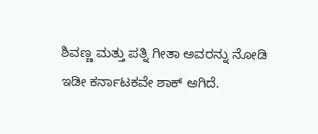ಶಿವಣ್ಣ ಮತ್ತು ಪತ್ನಿ ಗೀತಾ ಅವರನ್ನು ನೋಡಿ ಇಡೀ ಕರ್ನಾಟಕವೇ ಶಾಕ್ ಆಗಿದೆ.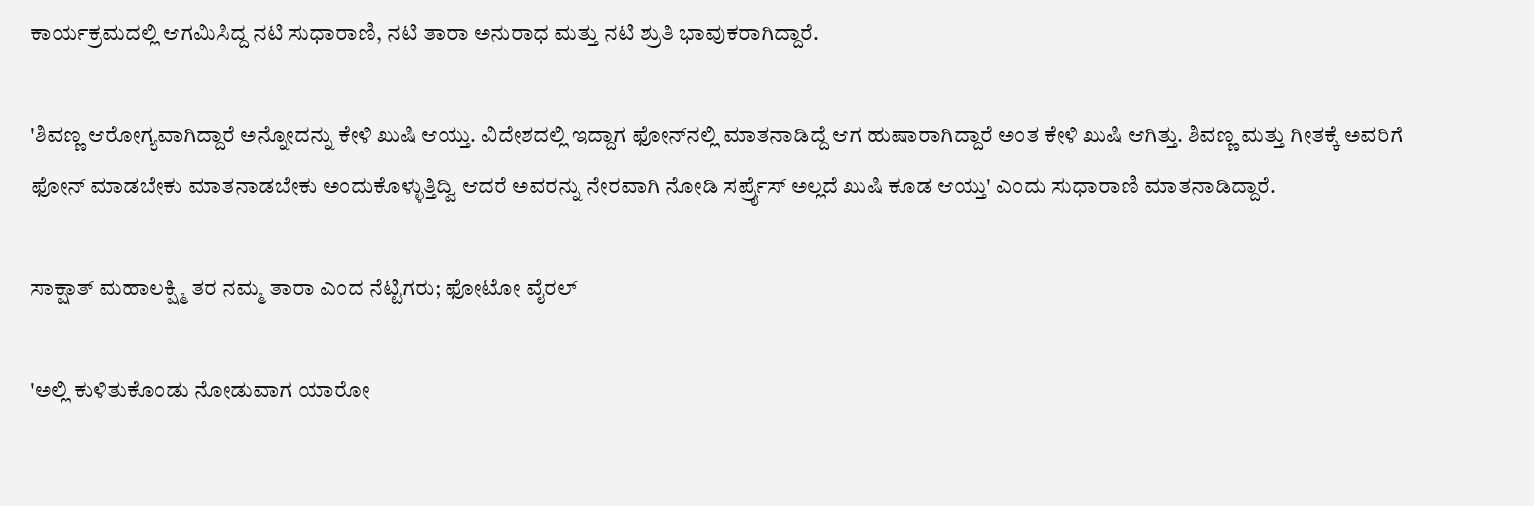ಕಾರ್ಯಕ್ರಮದಲ್ಲಿ ಆಗಮಿಸಿದ್ದ ನಟಿ ಸುಧಾರಾಣಿ, ನಟಿ ತಾರಾ ಅನುರಾಧ ಮತ್ತು ನಟಿ ಶ್ರುತಿ ಭಾವುಕರಾಗಿದ್ದಾರೆ.

'ಶಿವಣ್ಣ ಆರೋಗ್ಯವಾಗಿದ್ದಾರೆ ಅನ್ನೋದನ್ನು ಕೇಳಿ ಖುಷಿ ಆಯ್ತು. ವಿದೇಶದಲ್ಲಿ ಇದ್ದಾಗ ಫೋನ್‌ನಲ್ಲಿ ಮಾತನಾಡಿದ್ದೆ ಆಗ ಹುಷಾರಾಗಿದ್ದಾರೆ ಅಂತ ಕೇಳಿ ಖುಷಿ ಆಗಿತ್ತು. ಶಿವಣ್ಣ ಮತ್ತು ಗೀತಕ್ಕೆ ಅವರಿಗೆ ಫೋನ್ ಮಾಡಬೇಕು ಮಾತನಾಡಬೇಕು ಅಂದುಕೊಳ್ಳುತ್ತಿದ್ವಿ ಆದರೆ ಅವರನ್ನು ನೇರವಾಗಿ ನೋಡಿ ಸರ್ಪ್ರೈಸ್ ಅಲ್ಲದೆ ಖುಷಿ ಕೂಡ ಆಯ್ತು' ಎಂದು ಸುಧಾರಾಣಿ ಮಾತನಾಡಿದ್ದಾರೆ.

ಸಾಕ್ಷಾತ್ ಮಹಾಲಕ್ಷ್ಮಿ ತರ ನಮ್ಮ ತಾರಾ ಎಂದ ನೆಟ್ಟಿಗರು; ಫೋಟೋ ವೈರಲ್

'ಅಲ್ಲಿ ಕುಳಿತುಕೊಂಡು ನೋಡುವಾಗ ಯಾರೋ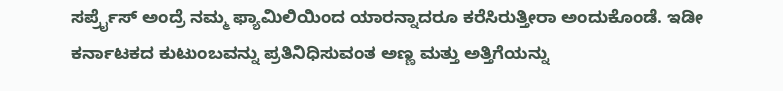ಸರ್ಪ್ರೈಸ್‌ ಅಂದ್ರೆ ನಮ್ಮ ಫ್ಯಾಮಿಲಿಯಿಂದ ಯಾರನ್ನಾದರೂ ಕರೆಸಿರುತ್ತೀರಾ ಅಂದುಕೊಂಡೆ. ಇಡೀ ಕರ್ನಾಟಕದ ಕುಟುಂಬವನ್ನು ಪ್ರತಿನಿಧಿಸುವಂತ ಅಣ್ಣ ಮತ್ತು ಅತ್ತಿಗೆಯನ್ನು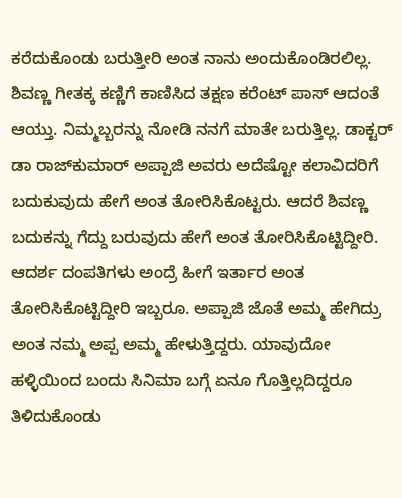ಕರೆದುಕೊಂಡು ಬರುತ್ತೀರಿ ಅಂತ ನಾನು ಅಂದುಕೊಂಡಿರಲಿಲ್ಲ. ಶಿವಣ್ಣ ಗೀತಕ್ಕ ಕಣ್ಣಿಗೆ ಕಾಣಿಸಿದ ತಕ್ಷಣ ಕರೆಂಟ್ ಪಾಸ್ ಆದಂತೆ ಆಯ್ತು. ನಿಮ್ಮಬ್ಬರನ್ನು ನೋಡಿ ನನಗೆ ಮಾತೇ ಬರುತ್ತಿಲ್ಲ. ಡಾಕ್ಟರ್ ಡಾ ರಾಜ್‌ಕುಮಾರ್ ಅಪ್ಪಾಜಿ ಅವರು ಅದೆಷ್ಟೋ ಕಲಾವಿದರಿಗೆ ಬದುಕುವುದು ಹೇಗೆ ಅಂತ ತೋರಿಸಿಕೊಟ್ಟರು. ಆದರೆ ಶಿವಣ್ಣ ಬದುಕನ್ನು ಗೆದ್ದು ಬರುವುದು ಹೇಗೆ ಅಂತ ತೋರಿಸಿಕೊಟ್ಟಿದ್ದೀರಿ. ಆದರ್ಶ ದಂಪತಿಗಳು ಅಂದ್ರೆ ಹೀಗೆ ಇರ್ತಾರ ಅಂತ ತೋರಿಸಿಕೊಟ್ಟಿದ್ದೀರಿ ಇಬ್ಬರೂ. ಅಪ್ಪಾಜಿ ಜೊತೆ ಅಮ್ಮ ಹೇಗಿದ್ರು ಅಂತ ನಮ್ಮ ಅಪ್ಪ ಅಮ್ಮ ಹೇಳುತ್ತಿದ್ದರು. ಯಾವುದೋ ಹಳ್ಳಿಯಿಂದ ಬಂದು ಸಿನಿಮಾ ಬಗ್ಗೆ ಏನೂ ಗೊತ್ತಿಲ್ಲದಿದ್ದರೂ ತಿಳಿದುಕೊಂಡು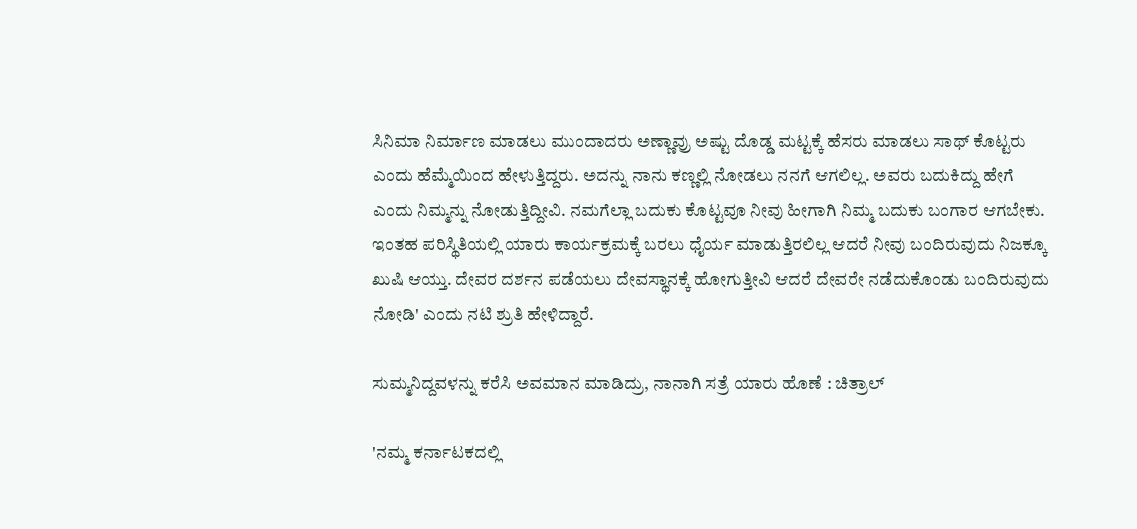ಸಿನಿಮಾ ನಿರ್ಮಾಣ ಮಾಡಲು ಮುಂದಾದರು ಅಣ್ಣಾವ್ರು ಅಷ್ಟು ದೊಡ್ಡ ಮಟ್ಟಕ್ಕೆ ಹೆಸರು ಮಾಡಲು ಸಾಥ್‌ ಕೊಟ್ಟರು ಎಂದು ಹೆಮ್ಮೆಯಿಂದ ಹೇಳುತ್ತಿದ್ದರು. ಅದನ್ನು ನಾನು ಕಣ್ಣಲ್ಲಿ ನೋಡಲು ನನಗೆ ಆಗಲಿಲ್ಲ. ಅವರು ಬದುಕಿದ್ದು ಹೇಗೆ ಎಂದು ನಿಮ್ಮನ್ನು ನೋಡುತ್ತಿದ್ದೀವಿ. ನಮಗೆಲ್ಲಾ ಬದುಕು ಕೊಟ್ಟವೂ ನೀವು ಹೀಗಾಗಿ ನಿಮ್ಮ ಬದುಕು ಬಂಗಾರ ಆಗಬೇಕು. ಇಂತಹ ಪರಿಸ್ಥಿತಿಯಲ್ಲಿ ಯಾರು ಕಾರ್ಯಕ್ರಮಕ್ಕೆ ಬರಲು ಧೈರ್ಯ ಮಾಡುತ್ತಿರಲಿಲ್ಲ ಆದರೆ ನೀವು ಬಂದಿರುವುದು ನಿಜಕ್ಕೂ ಖುಷಿ ಆಯ್ತು. ದೇವರ ದರ್ಶನ ಪಡೆಯಲು ದೇವಸ್ಥಾನಕ್ಕೆ ಹೋಗುತ್ತೀವಿ ಆದರೆ ದೇವರೇ ನಡೆದುಕೊಂಡು ಬಂದಿರುವುದು ನೋಡಿ' ಎಂದು ನಟಿ ಶ್ರುತಿ ಹೇಳಿದ್ದಾರೆ.

ಸುಮ್ಮನಿದ್ದವಳನ್ನು ಕರೆಸಿ ಅವಮಾನ ಮಾಡಿದ್ರು, ನಾನಾಗಿ ಸತ್ರೆ ಯಾರು ಹೊಣೆ : ಚಿತ್ರಾಲ್

'ನಮ್ಮ ಕರ್ನಾಟಕದಲ್ಲಿ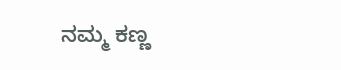ನಮ್ಮ ಕಣ್ಣ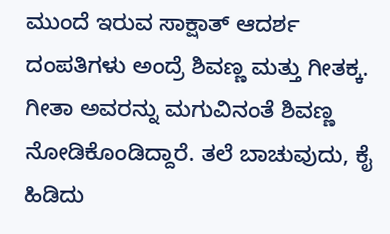ಮುಂದೆ ಇರುವ ಸಾಕ್ಷಾತ್ ಆದರ್ಶ ದಂಪತಿಗಳು ಅಂದ್ರೆ ಶಿವಣ್ಣ ಮತ್ತು ಗೀತಕ್ಕ. ಗೀತಾ ಅವರನ್ನು ಮಗುವಿನಂತೆ ಶಿವಣ್ಣ ನೋಡಿಕೊಂಡಿದ್ದಾರೆ. ತಲೆ ಬಾಚುವುದು, ಕೈ ಹಿಡಿದು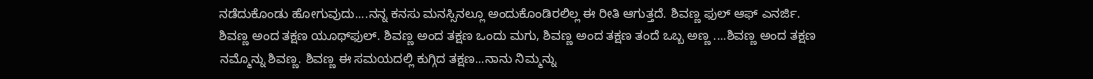ನಡೆದುಕೊಂಡು ಹೋಗುವುದು....ನನ್ನ ಕನಸು ಮನಸ್ಸಿನಲ್ಲೂ ಅಂದುಕೊಂಡಿರಲಿಲ್ಲ ಈ ರೀತಿ ಆಗುತ್ತದೆ. ಶಿವಣ್ಣ ಫುಲ್ ಆಫ್‌ ಎನರ್ಜಿ. ಶಿವಣ್ಣ ಅಂದ ತಕ್ಷಣ ಯೂಥ್‌ಫುಲ್. ಶಿವಣ್ಣ ಅಂದ ತಕ್ಷಣ ಒಂದು ಮಗು, ಶಿವಣ್ಣ ಅಂದ ತಕ್ಷಣ ತಂದೆ ಒಬ್ಬ ಅಣ್ಣ ....ಶಿವಣ್ಣ ಅಂದ ತಕ್ಷಣ ನಮ್ಮೊನ್ನು ಶಿವಣ್ಣ. ಶಿವಣ್ಣ ಈ ಸಮಯದಲ್ಲಿ ಕುಗ್ಗಿದ ತಕ್ಷಣ...ನಾನು ನಿಮ್ಮನ್ನು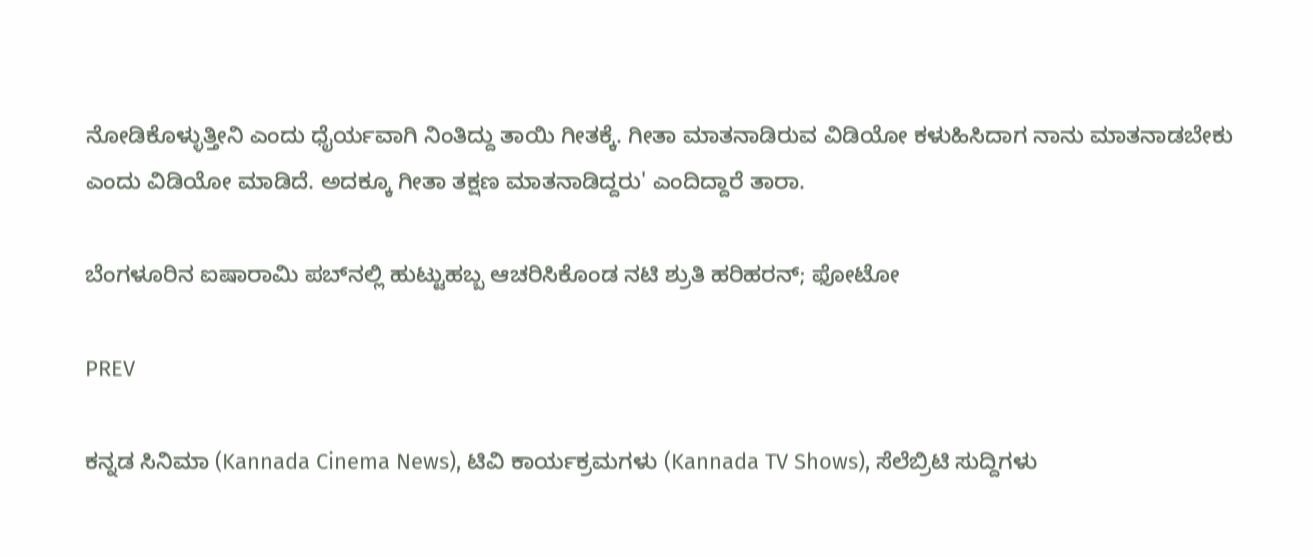ನೋಡಿಕೊಳ್ಳುತ್ತೀನಿ ಎಂದು ಧೈರ್ಯವಾಗಿ ನಿಂತಿದ್ದು ತಾಯಿ ಗೀತಕ್ಕೆ. ಗೀತಾ ಮಾತನಾಡಿರುವ ವಿಡಿಯೋ ಕಳುಹಿಸಿದಾಗ ನಾನು ಮಾತನಾಡಬೇಕು ಎಂದು ವಿಡಿಯೋ ಮಾಡಿದೆ. ಅದಕ್ಕೂ ಗೀತಾ ತಕ್ಷಣ ಮಾತನಾಡಿದ್ದರು' ಎಂದಿದ್ದಾರೆ ತಾರಾ.

ಬೆಂಗಳೂರಿನ ಐಷಾರಾಮಿ ಪಬ್‌ನಲ್ಲಿ ಹುಟ್ಟುಹಬ್ಬ ಆಚರಿಸಿಕೊಂಡ ನಟಿ ಶ್ರುತಿ ಹರಿಹರನ್; ಫೋಟೋ

PREV

ಕನ್ನಡ ಸಿನಿಮಾ (Kannada Cinema News), ಟಿವಿ ಕಾರ್ಯಕ್ರಮಗಳು (Kannada TV Shows), ಸೆಲೆಬ್ರಿಟಿ ಸುದ್ದಿಗಳು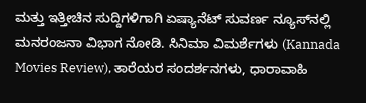ಮತ್ತು ಇತ್ತೀಚಿನ ಸುದ್ದಿಗಳಿಗಾಗಿ ಏಷ್ಯಾನೆಟ್ ಸುವರ್ಣ ನ್ಯೂಸ್‌ನಲ್ಲಿ ಮನರಂಜನಾ ವಿಭಾಗ ನೋಡಿ. ಸಿನಿಮಾ ವಿಮರ್ಶೆಗಳು (Kannada Movies Review), ತಾರೆಯರ ಸಂದರ್ಶನಗಳು, ಧಾರಾವಾಹಿ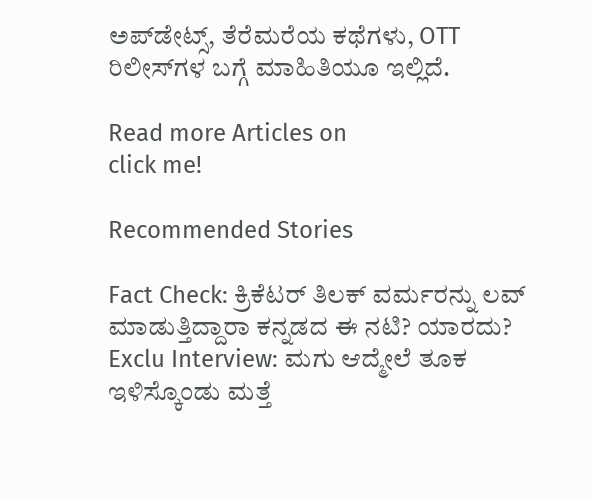ಅಪ್‌ಡೇಟ್ಸ್‌, ತೆರೆಮರೆಯ ಕಥೆಗಳು, OTT ರಿಲೀಸ್‌ಗಳ ಬಗ್ಗೆ ಮಾಹಿತಿಯೂ ಇಲ್ಲಿದೆ.

Read more Articles on
click me!

Recommended Stories

Fact Check: ಕ್ರಿಕೆಟರ್‌ ತಿಲಕ್‌ ವರ್ಮರನ್ನು ಲವ್‌ ಮಾಡುತ್ತಿದ್ದಾರಾ ಕನ್ನಡದ ಈ ನಟಿ? ಯಾರದು?
Exclu Interview: ಮಗು ಆದ್ಮೇಲೆ ತೂಕ ಇಳಿಸ್ಕೊಂಡು ಮತ್ತೆ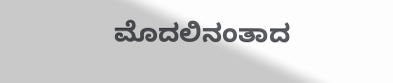ಮೊದಲಿನಂತಾದ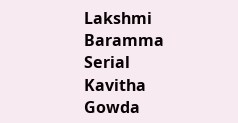Lakshmi Baramma Serial Kavitha Gowda